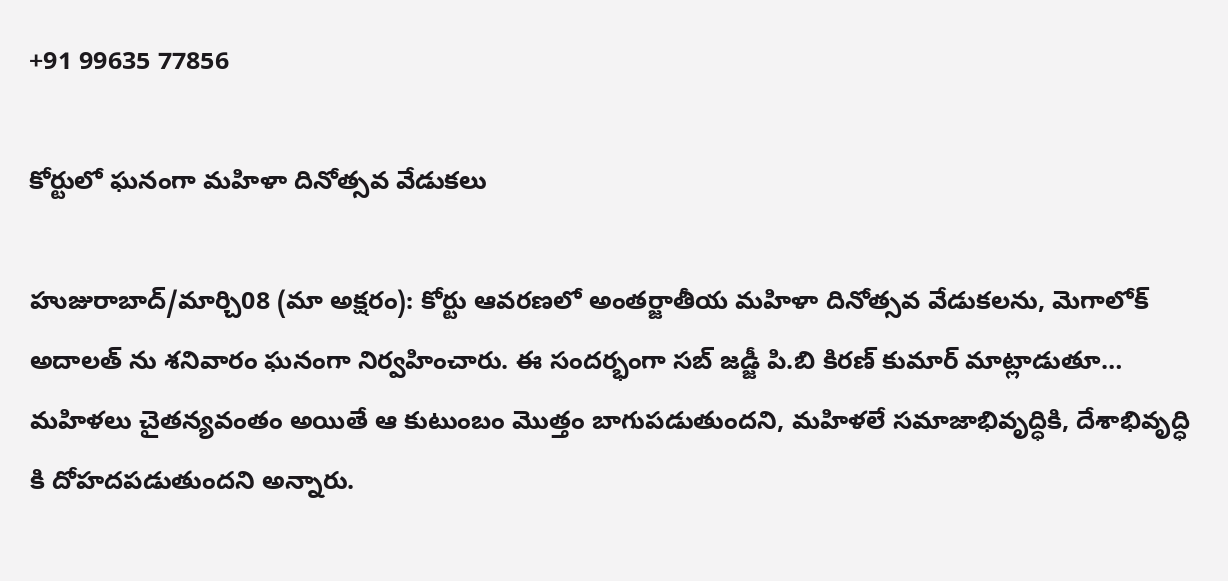+91 99635 77856

కోర్టులో ఘనంగా మహిళా దినోత్సవ వేడుకలు

హుజురాబాద్/మార్చి08 (మా అక్షరం): కోర్టు ఆవరణలో అంతర్జాతీయ మహిళా దినోత్సవ వేడుకలను, మెగాలోక్ అదాలత్ ను శనివారం ఘనంగా నిర్వహించారు. ఈ సందర్భంగా సబ్ జడ్జీ పి.బి కిరణ్ కుమార్ మాట్లాడుతూ… మహిళలు చైతన్యవంతం అయితే ఆ కుటుంబం మొత్తం బాగుపడుతుందని, మహిళలే సమాజాభివృద్ధికి, దేశాభివృద్ధి కి దోహదపడుతుందని అన్నారు.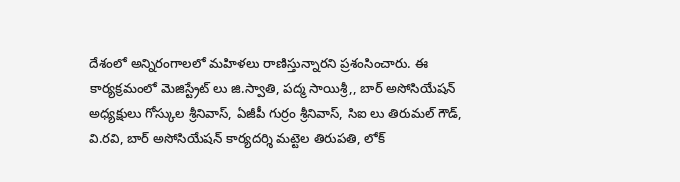దేశంలో అన్నిరంగాలలో మహిళలు రాణిస్తున్నారని ప్రశంసించారు. ఈ కార్యక్రమంలో మెజిస్ట్రేట్ లు జి.స్వాతి, పద్మ సాయిశ్రీ,, బార్ అసోసియేషన్ అధ్యక్షులు గోస్కుల శ్రీనివాస్, ఏజీపీ గుర్రం శ్రీనివాస్, సిఐ లు తిరుమల్ గౌడ్, వి.రవి, బార్ అసోసియేషన్ కార్యదర్శి మట్టెల తిరుపతి, లోక్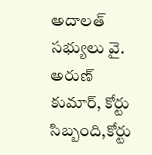అదాలత్ సభ్యులు వై. అరుణ్ కుమార్, కోర్టు సిబ్బంది,కోర్టు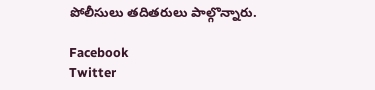పోలీసులు తదితరులు పాల్గొన్నారు.

Facebook
Twitter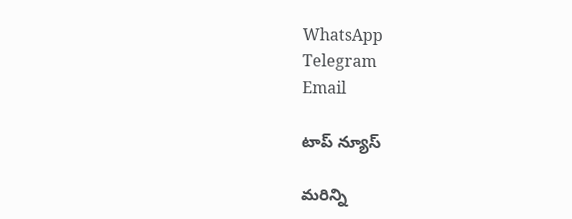WhatsApp
Telegram
Email

టాప్ న్యూస్

మరిన్ని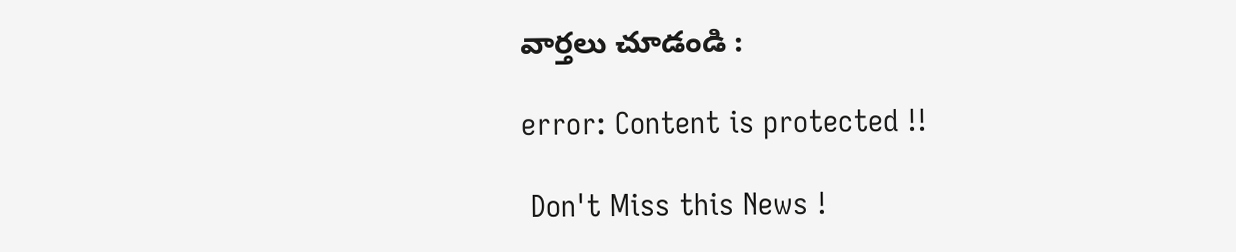వార్తలు చూడండి :

error: Content is protected !!

 Don't Miss this News !